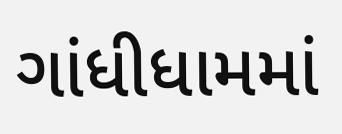ગાંધીધામમાં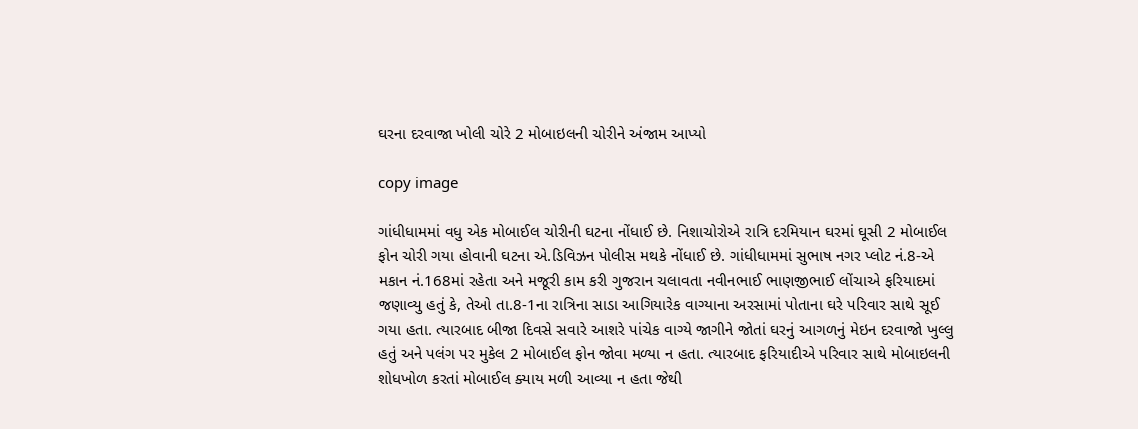ઘરના દરવાજા ખોલી ચોરે 2 મોબાઇલની ચોરીને અંજામ આપ્યો

copy image

ગાંધીધામમાં વધુ એક મોબાઈલ ચોરીની ઘટના નોંધાઈ છે. નિશાચોરોએ રાત્રિ દરમિયાન ઘરમાં ઘૂસી 2 મોબાઈલ ફોન ચોરી ગયા હોવાની ઘટના એ.ડિવિઝન પોલીસ મથકે નોંધાઈ છે. ગાંધીધામમાં સુભાષ નગર પ્લોટ નં.8-એ મકાન નં.168માં રહેતા અને મજૂરી કામ કરી ગુજરાન ચલાવતા નવીનભાઈ ભાણજીભાઈ લોંચાએ ફરિયાદમાં જણાવ્યુ હતું કે, તેઓ તા.8-1ના રાત્રિના સાડા આગિયારેક વાગ્યાના અરસામાં પોતાના ઘરે પરિવાર સાથે સૂઈ ગયા હતા. ત્યારબાદ બીજા દિવસે સવારે આશરે પાંચેક વાગ્યે જાગીને જોતાં ઘરનું આગળનું મેઇન દરવાજો ખુલ્લુ હતું અને પલંગ પર મુકેલ 2 મોબાઈલ ફોન જોવા મળ્યા ન હતા. ત્યારબાદ ફરિયાદીએ પરિવાર સાથે મોબાઇલની શોધખોળ કરતાં મોબાઈલ ક્યાય મળી આવ્યા ન હતા જેથી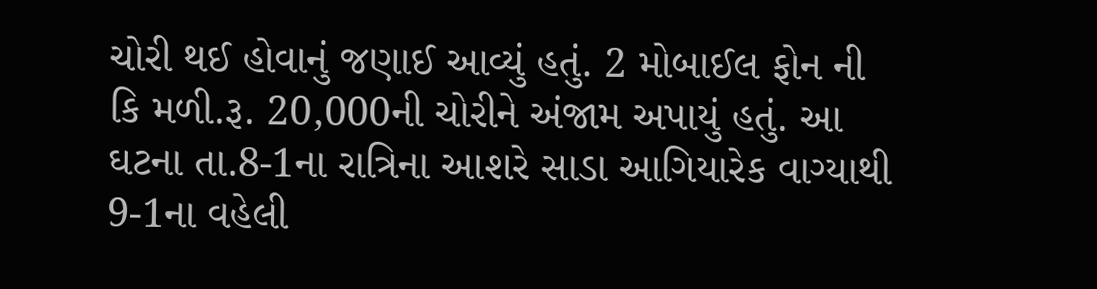ચોરી થઈ હોવાનું જણાઈ આવ્યું હતું. 2 મોબાઈલ ફોન ની કિ મળી.રૂ. 20,000ની ચોરીને અંજામ અપાયું હતું. આ ઘટના તા.8-1ના રાત્રિના આશરે સાડા આગિયારેક વાગ્યાથી 9-1ના વહેલી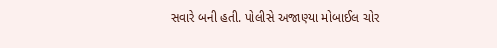સવારે બની હતી. પોલીસે અજાણ્યા મોબાઈલ ચોર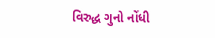વિરુદ્ધ ગુનો નોંધી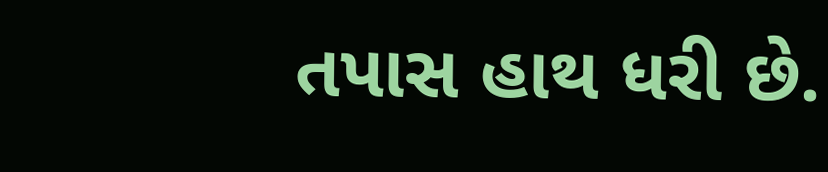તપાસ હાથ ધરી છે.